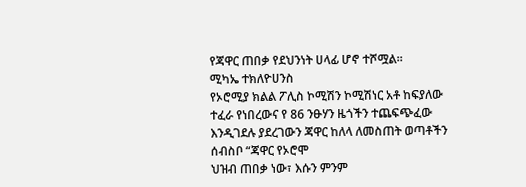የጃዋር ጠበቃ የደህንነት ሀላፊ ሆኖ ተሾሟል።
ሚካኤ ተክለዮሀንስ
የኦሮሚያ ክልል ፖሊስ ኮሚሽን ኮሚሽነር አቶ ከፍያለው ተፈራ የነበረውና የ 86 ንፁሃን ዜጎችን ተጨፍጭፈው እንዲገደሉ ያደረገውን ጃዋር ከለላ ለመስጠት ወጣቶችን ሰብስቦ “ጃዋር የኦሮሞ
ህዝብ ጠበቃ ነው፣ እሱን ምንም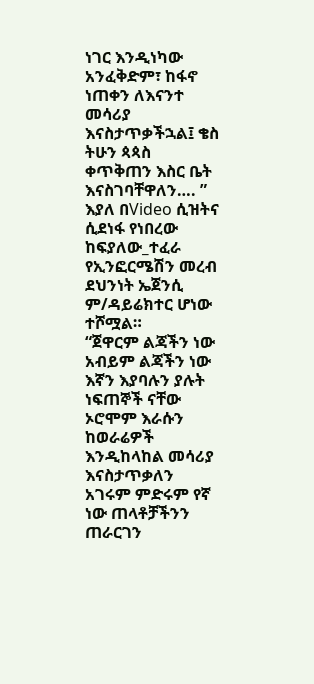ነገር እንዲነካው አንፈቅድም፣ ከፋኖ ነጠቀን ለእናንተ መሳሪያ እናስታጥቃችኋል፤ ቄስ ትሁን ጳጳስ ቀጥቅጠን እስር ቤት እናስገባቸዋለን…. ” እያለ በVideo ሲዝትና ሲደነፋ የነበረው ከፍያለው_ተፈራ የኢንፎርሜሽን መረብ ደህንነት ኤጀንሲ ም/ዳይሬክተር ሆነው ተሾሟል።
“ጀዋርም ልጃችን ነው አብይም ልጃችን ነው እኛን እያባሉን ያሉት ነፍጠኞች ናቸው ኦሮሞም እራሱን ከወራሬዎች እንዲከላከል መሳሪያ እናስታጥቃለን አገሩም ምድሩም የኛ ነው ጠላቶቻችንን ጠራርገን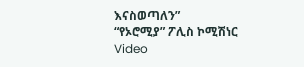እናስወጣለን”
“የኦሮሚያ” ፖሊስ ኮሚሽነር
Video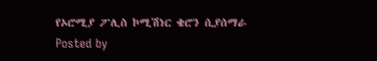የኦሮሚያ ፖሊስ ኮሚሽነር ቄሮን ሲያሰማራ
Posted by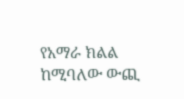የአማራ ክልል ከሚባለው ውጪ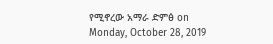የሚኖረው አማራ ድምፅ on Monday, October 28, 2019